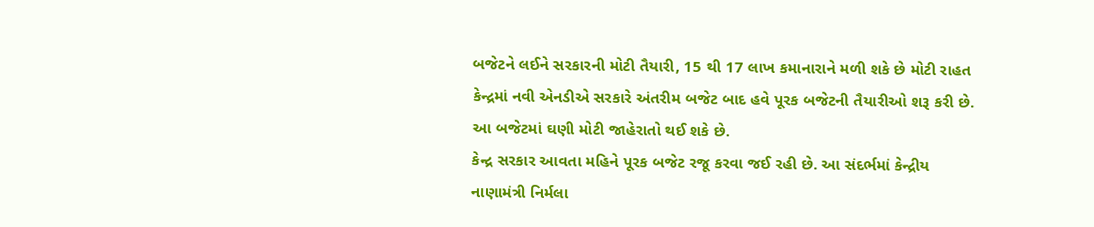બજેટને લઈને સરકારની મોટી તૈયારી, 15 થી 17 લાખ કમાનારાને મળી શકે છે મોટી રાહત
કેન્દ્રમાં નવી એનડીએ સરકારે અંતરીમ બજેટ બાદ હવે પૂરક બજેટની તૈયારીઓ શરૂ કરી છે. આ બજેટમાં ઘણી મોટી જાહેરાતો થઈ શકે છે.
કેન્દ્ર સરકાર આવતા મહિને પૂરક બજેટ રજૂ કરવા જઈ રહી છે. આ સંદર્ભમાં કેન્દ્રીય નાણામંત્રી નિર્મલા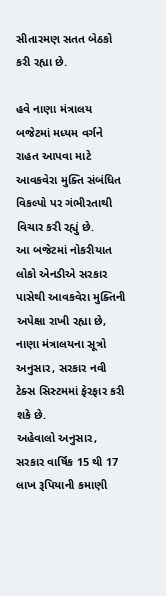સીતારમણ સતત બેઠકો કરી રહ્યા છે.

હવે નાણા મંત્રાલય બજેટમાં મધ્યમ વર્ગને રાહત આપવા માટે આવકવેરા મુક્તિ સંબંધિત વિકલ્પો પર ગંભીરતાથી વિચાર કરી રહ્યું છે.
આ બજેટમાં નોકરીયાત લોકો એનડીએ સરકાર પાસેથી આવકવેરા મુક્તિની અપેક્ષા રાખી રહ્યા છે, નાણા મંત્રાલયના સૂત્રો અનુસાર, સરકાર નવી ટેક્સ સિસ્ટમમાં ફેરફાર કરી શકે છે.
અહેવાલો અનુસાર, સરકાર વાર્ષિક 15 થી 17 લાખ રૂપિયાની કમાણી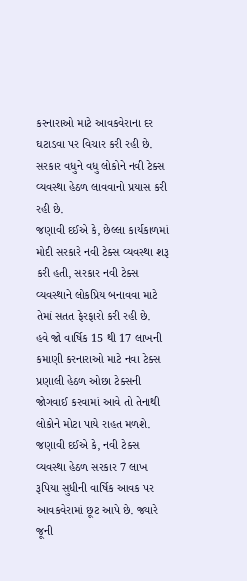કરનારાઓ માટે આવકવેરાના દર ઘટાડવા પર વિચાર કરી રહી છે. સરકાર વધુને વધુ લોકોને નવી ટેક્સ વ્યવસ્થા હેઠળ લાવવાનો પ્રયાસ કરી રહી છે.
જણાવી દઈએ કે, છેલ્લા કાર્યકાળમાં મોદી સરકારે નવી ટેક્સ વ્યવસ્થા શરૂ કરી હતી, સરકાર નવી ટેક્સ વ્યવસ્થાને લોકપ્રિય બનાવવા માટે તેમાં સતત ફેરફારો કરી રહી છે.
હવે જો વાર્ષિક 15 થી 17 લાખની કમાણી કરનારાઓ માટે નવા ટેક્સ પ્રણાલી હેઠળ ઓછા ટેક્સની જોગવાઈ કરવામાં આવે તો તેનાથી લોકોને મોટા પાયે રાહત મળશે.
જણાવી દઈએ કે, નવી ટેક્સ વ્યવસ્થા હેઠળ સરકાર 7 લાખ રૂપિયા સુધીની વાર્ષિક આવક પર આવકવેરામાં છૂટ આપે છે. જ્યારે જૂની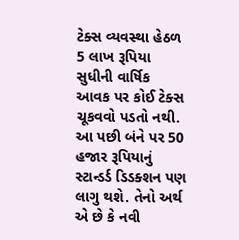ટેક્સ વ્યવસ્થા હેઠળ 5 લાખ રૂપિયા સુધીની વાર્ષિક આવક પર કોઈ ટેક્સ ચૂકવવો પડતો નથી. આ પછી બંને પર 50 હજાર રૂપિયાનું સ્ટાન્ડર્ડ ડિડક્શન પણ લાગુ થશે. તેનો અર્થ એ છે કે નવી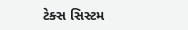ટેક્સ સિસ્ટમ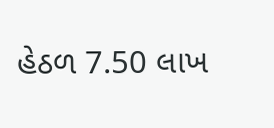હેઠળ 7.50 લાખ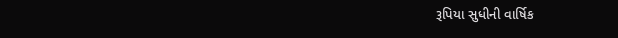રૂપિયા સુધીની વાર્ષિક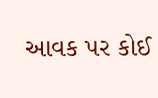આવક પર કોઈ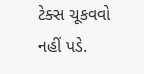ટેક્સ ચૂકવવો નહીં પડે.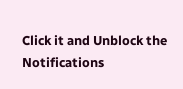Click it and Unblock the Notifications